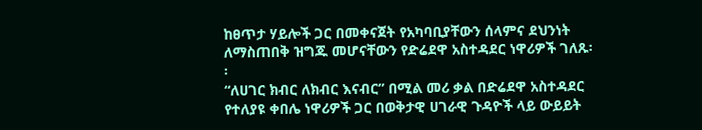ከፀጥታ ሃይሎች ጋር በመቀናጀት የአካባቢያቸውን ሰላምና ደህንነት ለማስጠበቅ ዝግጁ መሆናቸውን የድሬደዋ አስተዳደር ነዋሪዎች ገለጹ፡፡
“ለሀገር ክብር ለክብር እናብር” በሚል መሪ ቃል በድሬደዋ አስተዳደር የተለያዩ ቀበሌ ነዋሪዎች ጋር በወቅታዊ ሀገራዊ ጉዳዮች ላይ ውይይት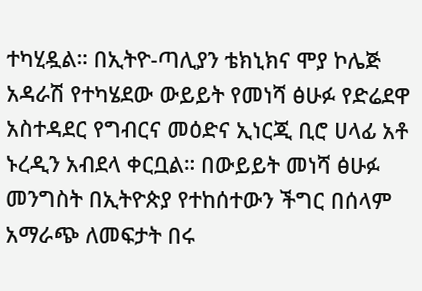ተካሂዷል። በኢትዮ-ጣሊያን ቴክኒክና ሞያ ኮሌጅ አዳራሽ የተካሄደው ውይይት የመነሻ ፅሁፉ የድሬደዋ አስተዳደር የግብርና መዕድና ኢነርጂ ቢሮ ሀላፊ አቶ ኑረዲን አብደላ ቀርቧል። በውይይት መነሻ ፅሁፉ መንግስት በኢትዮጵያ የተከሰተውን ችግር በሰላም አማራጭ ለመፍታት በሩ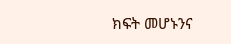ክፍት መሆኑንና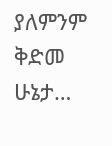ያለምንም ቅድመ ሁኔታ…